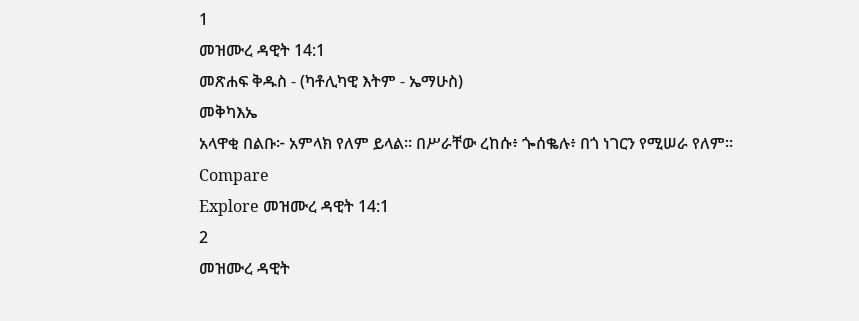1
መዝሙረ ዳዊት 14:1
መጽሐፍ ቅዱስ - (ካቶሊካዊ እትም - ኤማሁስ)
መቅካእኤ
አላዋቂ በልቡ፦ አምላክ የለም ይላል። በሥራቸው ረከሱ፥ ጐሰቈሉ፥ በጎ ነገርን የሚሠራ የለም።
Compare
Explore መዝሙረ ዳዊት 14:1
2
መዝሙረ ዳዊት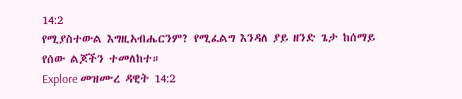14:2
የሚያስተውል እግዚአብሔርንም? የሚፈልግ እንዳለ ያይ ዘንድ ጌታ ከሰማይ የሰው ልጆችን ተመለከተ።
Explore መዝሙረ ዳዊት 14:2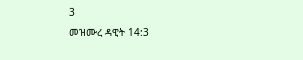3
መዝሙረ ዳዊት 14:3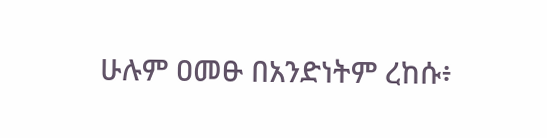ሁሉም ዐመፁ በአንድነትም ረከሱ፥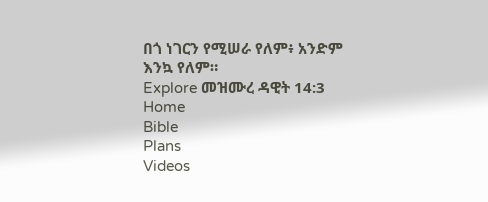በጎ ነገርን የሚሠራ የለም፥ አንድም እንኳ የለም።
Explore መዝሙረ ዳዊት 14:3
Home
Bible
Plans
Videos